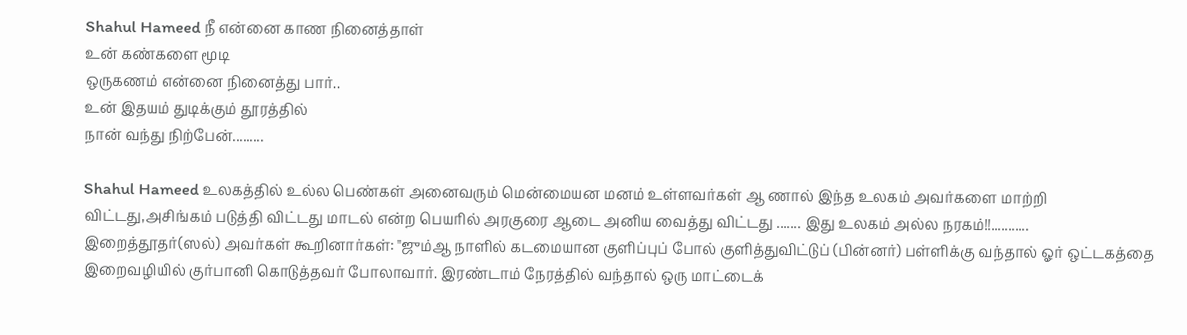Shahul Hameed நீ என்னை காண நினைத்தாள்
உன் கண்களை மூடி
ஒருகணம் என்னை நினைத்து பார்..
உன் இதயம் துடிக்கும் தூரத்தில்
நான் வந்து நிற்பேன்.........

Shahul Hameed உலகத்தில் உல்ல பெண்கள் அனைவரும் மென்மையன மனம் உள்ளவர்கள் ஆ ணால் இந்த உலகம் அவர்களை மாற்றி விட்டது,அசிங்கம் படுத்தி விட்டது மாடல் என்ற பெயரில் அரகுரை ஆடை அனிய வைத்து விட்டது ....... இது உலகம் அல்ல நரகம்!!...........
இறைத்தூதர்(ஸல்) அவர்கள் கூறினார்கள்: "ஜும்ஆ நாளில் கடமையான குளிப்புப் போல் குளித்துவிட்டுப் (பின்னர்) பள்ளிக்கு வந்தால் ஓர் ஒட்டகத்தை இறைவழியில் குர்பானி கொடுத்தவர் போலாவார். இரண்டாம் நேரத்தில் வந்தால் ஒரு மாட்டைக்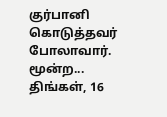குர்பானி கொடுத்தவர் போலாவார். மூன்ற...
திங்கள், 16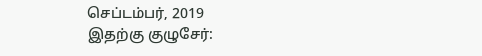செப்டம்பர், 2019
இதற்கு குழுசேர்: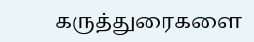கருத்துரைகளை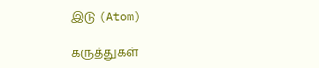இடு (Atom)

கருத்துகள்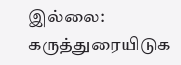இல்லை:
கருத்துரையிடுக